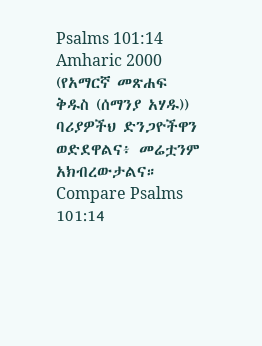Psalms 101:14
Amharic 2000 (የአማርኛ መጽሐፍ ቅዱስ (ሰማንያ አሃዱ))
ባሪያዎችህ ድንጋዮችዋን ወድደዋልና፥ መሬቷንም አክብረውታልና።
Compare Psalms 101:14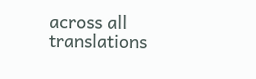across all translations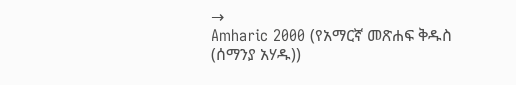→
Amharic 2000 (የአማርኛ መጽሐፍ ቅዱስ (ሰማንያ አሃዱ))